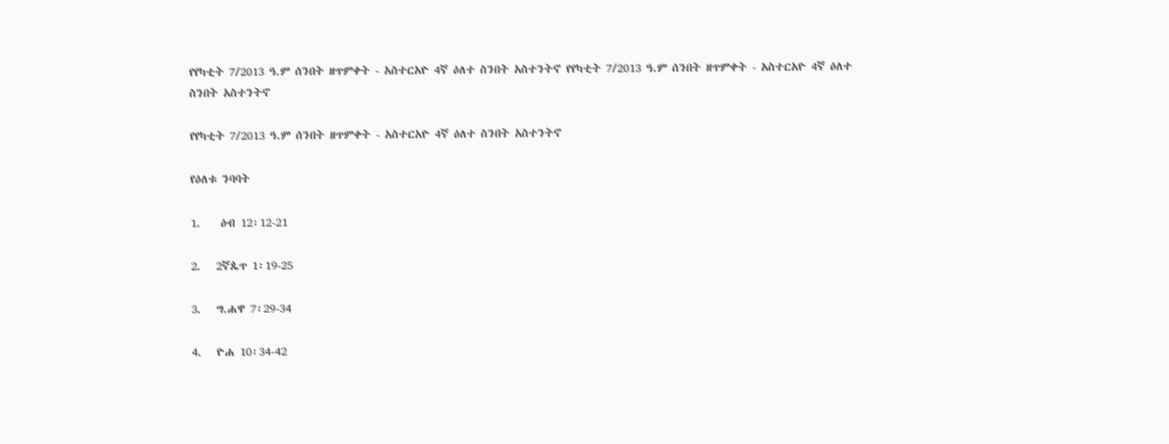የየካቲት 7/2013 ዓ.ም ሰንበት ዘጥምቀት - አስተርአዮ 4ኛ ዕለተ ስንበት አስተንትኖ የየካቲት 7/2013 ዓ.ም ሰንበት ዘጥምቀት - አስተርአዮ 4ኛ ዕለተ ስንበት አስተንትኖ

የየካቲት 7/2013 ዓ.ም ሰንበት ዘጥምቀት - አስተርአዮ 4ኛ ዕለተ ስንበት አስተንትኖ

የዕለቱ ንባባት

1.    ዕብ 12፡12-21

2.   2ኛጴጥ 1፡19-25

3.   ግ.ሐዋ 7፡29-34

4.   ዮሐ 10፡34-42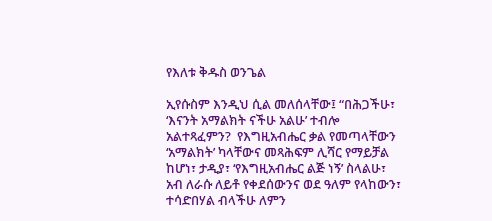የእለቱ ቅዱስ ወንጌል

ኢየሱስም እንዲህ ሲል መለሰላቸው፤ “በሕጋችሁ፣ ‘እናንት አማልክት ናችሁ አልሁ’ ተብሎ አልተጻፈምን?  የእግዚአብሔር ቃል የመጣላቸውን ‘አማልክት’ ካላቸውና መጻሕፍም ሊሻር የማይቻል ከሆነ፣ ታዲያ፣ ‘የእግዚአብሔር ልጅ ነኝ’ ስላልሁ፣ አብ ለራሱ ለይቶ የቀደሰውንና ወደ ዓለም የላከውን፣ ተሳድበሃል ብላችሁ ለምን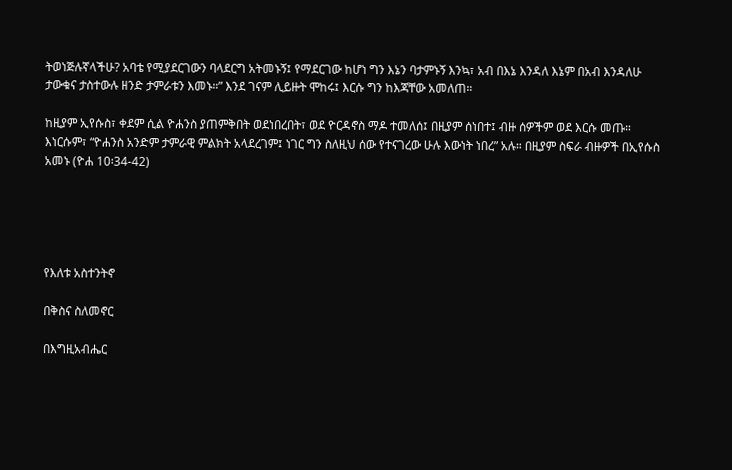ትወነጅሉኛላችሁ? አባቴ የሚያደርገውን ባላደርግ አትመኑኝ፤ የማደርገው ከሆነ ግን እኔን ባታምኑኝ እንኳ፣ አብ በእኔ እንዳለ እኔም በአብ እንዳለሁ ታውቁና ታስተውሉ ዘንድ ታምራቱን እመኑ።” እንደ ገናም ሊይዙት ሞከሩ፤ እርሱ ግን ከእጃቸው አመለጠ።

ከዚያም ኢየሱስ፣ ቀደም ሲል ዮሐንስ ያጠምቅበት ወደነበረበት፣ ወደ ዮርዳኖስ ማዶ ተመለሰ፤ በዚያም ሰነበተ፤ ብዙ ሰዎችም ወደ እርሱ መጡ። እነርሱም፣ “ዮሐንስ አንድም ታምራዊ ምልክት አላደረገም፤ ነገር ግን ስለዚህ ሰው የተናገረው ሁሉ እውነት ነበረ” አሉ። በዚያም ስፍራ ብዙዎች በኢየሱስ አመኑ (ዮሐ 10፡34-42)





የእለቱ አስተንትኖ

በቅስና ስለመኖር

በእግዚአብሔር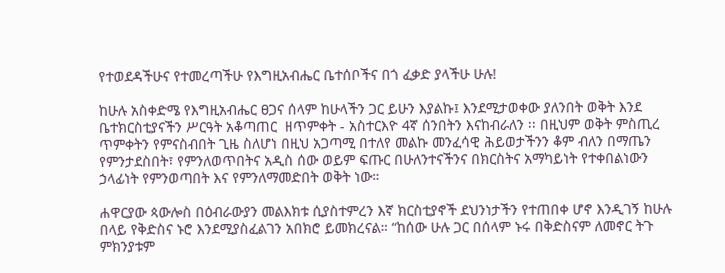የተወደዳችሁና የተመረጣችሁ የእግዚአብሔር ቤተሰቦችና በጎ ፈቃድ ያላችሁ ሁሉ!

ከሁሉ አስቀድሜ የእግዚአብሔር ፀጋና ሰላም ከሁላችን ጋር ይሁን እያልኩ፤ እንደሚታወቀው ያለንበት ወቅት እንደ ቤተክርስቲያናችን ሥርዓት አቆጣጠር  ዘጥምቀት - አስተርእዮ 4ኛ ሰንበትን እናከብራለን ፡፡ በዚህም ወቅት ምስጢረ ጥምቀትን የምናስብበት ጊዜ ስለሆነ በዚህ አጋጣሚ በተለየ መልኩ መንፈሳዊ ሕይወታችንን ቆም ብለን በማጤን  የምንታደስበት፣ የምንለወጥበትና አዲስ ሰው ወይም ፍጡር በሁለንተናችንና በክርስትና አማካይነት የተቀበልነውን ኃላፊነት የምንወጣበት እና የምንለማመድበት ወቅት ነው።

ሐዋርያው ጳውሎስ በዕብራውያን መልእክቱ ሲያስተምረን እኛ ክርስቲያኖች ደህንነታችን የተጠበቀ ሆኖ እንዲገኝ ከሁሉ በላይ የቅድስና ኑሮ እንደሚያስፈልገን አበክሮ ይመክረናል። “ከሰው ሁሉ ጋር በሰላም ኑሩ በቅድስናም ለመኖር ትጉ ምክንያቱም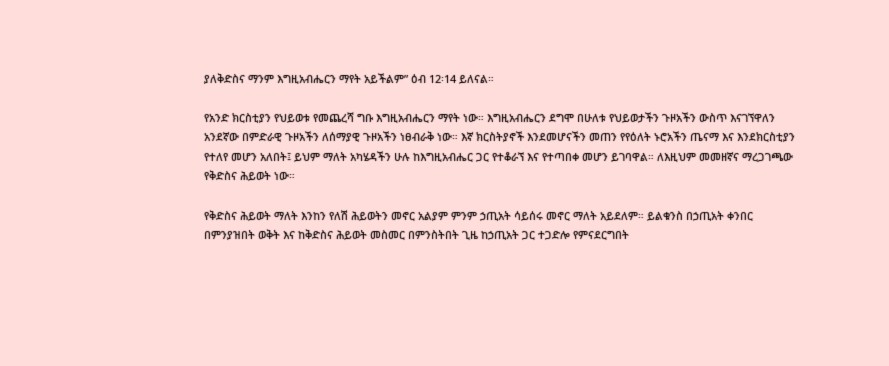ያለቅድስና ማንም እግዚአብሔርን ማየት አይችልም” ዕብ 12፡14 ይለናል።

የአንድ ክርስቲያን የህይወቱ የመጨረሻ ግቡ እግዚአብሔርን ማየት ነው። እግዚአብሔርን ደግሞ በሁለቱ የህይወታችን ጉዞአችን ውስጥ እናገኘዋለን አንደኛው በምድራዊ ጉዞአችን ለሰማያዊ ጉዞአችን ነፀብራቅ ነው። እኛ ክርስትያኖች እንደመሆናችን መጠን የየዕለት ኑሮአችን ጤናማ እና እንደክርስቲያን የተለየ መሆን አለበት፤ ይህም ማለት አካሄዳችን ሁሉ ከእግዚአብሔር ጋር የተቆራኘ እና የተጣበቀ መሆን ይገባዋል። ለእዚህም መመዘኛና ማረጋገጫው የቅድስና ሕይወት ነው።

የቅድስና ሕይወት ማለት እንከን የለሽ ሕይወትን መኖር አልያም ምንም ኃጢአት ሳይሰሩ መኖር ማለት አይደለም። ይልቁንስ በኃጢአት ቀንበር በምንያዝበት ወቅት እና ከቅድስና ሕይወት መስመር በምንስትበት ጊዜ ከኃጢአት ጋር ተጋድሎ የምናደርግበት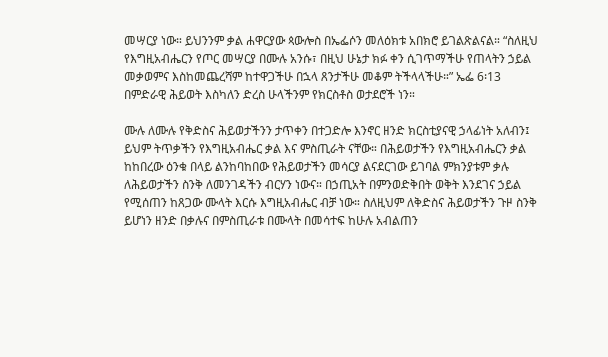መሣርያ ነው። ይህንንም ቃል ሐዋርያው ጳውሎስ በኤፌሶን መለዕክቱ አበክሮ ይገልጽልናል። “ስለዚህ የእግዚአብሔርን የጦር መሣርያ በሙሉ አንሱ፣ በዚህ ሁኔታ ክፉ ቀን ሲገጥማችሁ የጠላትን ኃይል መቃወምና እስከመጨረሻም ከተዋጋችሁ በኋላ ጸንታችሁ መቆም ትችላላችሁ።” ኤፌ 6፡13   በምድራዊ ሕይወት እስካለን ድረስ ሁላችንም የክርስቶስ ወታደሮች ነን።

ሙሉ ለሙሉ የቅድስና ሕይወታችንን ታጥቀን በተጋድሎ እንኖር ዘንድ ክርስቲያናዊ ኃላፊነት አለብን፤ ይህም ትጥቃችን የእግዚአብሔር ቃል እና ምስጢራት ናቸው። በሕይወታችን የእግዚአብሔርን ቃል ከከበረው ዕንቁ በላይ ልንከባከበው የሕይወታችን መሳርያ ልናደርገው ይገባል ምክንያቱም ቃሉ ለሕይወታችን ስንቅ ለመንገዳችን ብርሃን ነውና። በኃጢአት በምንወድቅበት ወቅት እንደገና ኃይል የሚሰጠን ከጸጋው ሙላት እርሱ እግዚአብሔር ብቻ ነው። ስለዚህም ለቅድስና ሕይወታችን ጉዞ ስንቅ ይሆነን ዘንድ በቃሉና በምስጢራቱ በሙላት በመሳተፍ ከሁሉ አብልጠን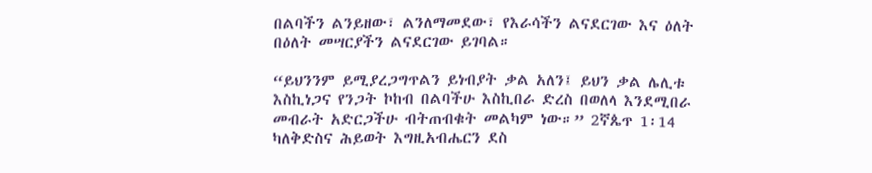በልባችን ልንይዘው፣ ልንለማመደው፣ የእራሳችን ልናደርገው እና ዕለት በዕለት መሣርያችን ልናደርገው ይገባል።

“ይህንንም ይሚያረጋግጥልን ይነብያት ቃል አለን፤ ይህን ቃል ሌሊቱ እስኪነጋና የንጋት ኮከብ በልባችሁ እስኪበራ ድረስ በወለላ እንደሚበራ መብራት አድርጋችሁ ብትጠብቁት መልካም ነው።” 2ኛጴጥ 1፡14 ካለቅድስና ሕይወት እግዚአብሔርን ደስ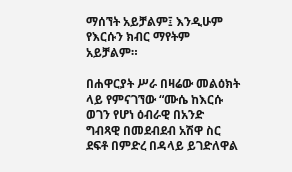ማሰኘት አይቻልም፤ እንዲሁም የእርሱን ክብር ማየትም አይቻልም።

በሐዋርያት ሥራ በዛሬው መልዕክት ላይ የምናገኘው “ሙሴ ከእርሱ ወገን የሆነ ዕብራዊ በአንድ ግብጻዊ በመደብደብ አሽዋ ስር ደፍቶ በምድረ በዳላይ ይገድለዋል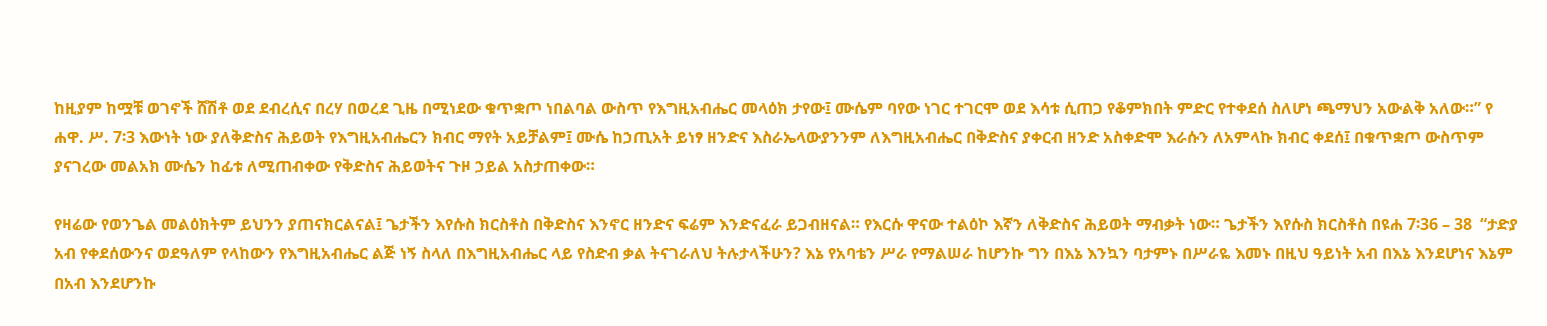ከዚያም ከሟቹ ወገኖች ሸሽቶ ወደ ደብረሲና በረሃ በወረደ ጊዜ በሚነደው ቁጥቋጦ ነበልባል ውስጥ የእግዚአብሔር መላዕክ ታየው፤ ሙሴም ባየው ነገር ተገርሞ ወደ እሳቱ ሲጠጋ የቆምክበት ምድር የተቀደሰ ስለሆነ ጫማህን አውልቅ አለው።” የ ሐዋ. ሥ. 7፡3 እውነት ነው ያለቅድስና ሕይወት የእግዚአብሔርን ክብር ማየት አይቻልም፤ ሙሴ ከኃጢአት ይነፃ ዘንድና እስራኤላውያንንም ለእግዚአብሔር በቅድስና ያቀርብ ዘንድ አስቀድሞ እራሱን ለአምላኩ ክብር ቀደሰ፤ በቁጥቋጦ ውስጥም ያናገረው መልአክ ሙሴን ከፊቱ ለሚጠብቀው የቅድስና ሕይወትና ጉዞ ኃይል አስታጠቀው።

የዛሬው የወንጌል መልዕክትም ይህንን ያጠናክርልናል፤ ጌታችን እየሱስ ክርስቶስ በቅድስና እንኖር ዘንድና ፍሬም እንድናፈራ ይጋብዘናል። የእርሱ ዋናው ተልዕኮ እኛን ለቅድስና ሕይወት ማብቃት ነው። ጌታችን እየሱስ ክርስቶስ በዩሐ 7፡36 – 38  “ታድያ አብ የቀደሰውንና ወደዓለም የላከውን የእግዚአብሔር ልጅ ነኝ ስላለ በእግዚአብሔር ላይ የስድብ ቃል ትናገራለህ ትሉታላችሁን? እኔ የአባቴን ሥራ የማልሠራ ከሆንኩ ግን በእኔ እንኳን ባታምኑ በሥራዬ እመኑ በዚህ ዓይነት አብ በእኔ እንደሆነና እኔም በአብ እንደሆንኩ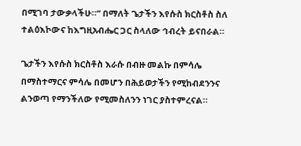በሚገባ ታውቃላችሁ።” በማለት ጌታችን እየሱስ ክርስቶስ ስለ ተልዕእኮውና ከእግዚአብሔር ጋር ስላለው ኅብረት ይናበራል።

ጌታችን እየሱስ ክርስቶስ እራሱ በብዙ መልኩ በምሳሌ በማስተማርና ምሳሌ በመሆን በሕይወታችን የሚከብደንንና ልንወጣ የማንችለው የሚመስለንን ነገር ያስተምረናል።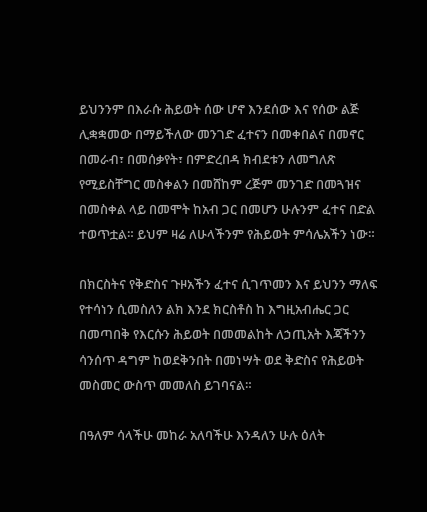ይህንንም በእራሱ ሕይወት ሰው ሆኖ እንደሰው እና የሰው ልጅ ሊቋቋመው በማይችለው መንገድ ፈተናን በመቀበልና በመኖር በመራብ፣ በመሰቃየት፣ በምድረበዳ ክብደቱን ለመግለጽ የሚይስቸግር መስቀልን በመሸከም ረጅም መንገድ በመጓዝና በመስቀል ላይ በመሞት ከአብ ጋር በመሆን ሁሉንም ፈተና በድል ተወጥቷል። ይህም ዛሬ ለሁላችንም የሕይወት ምሳሌአችን ነው።

በክርስትና የቅድስና ጉዞአችን ፈተና ሲገጥመን እና ይህንን ማለፍ የተሳነን ሲመስለን ልክ እንደ ክርስቶስ ከ እግዚአብሔር ጋር በመጣበቅ የእርሱን ሕይወት በመመልከት ለኃጢአት እጃችንን ሳንሰጥ ዳግም ከወደቅንበት በመነሣት ወደ ቅድስና የሕይወት መስመር ውስጥ መመለስ ይገባናል።

በዓለም ሳላችሁ መከራ አለባችሁ እንዳለን ሁሉ ዕለት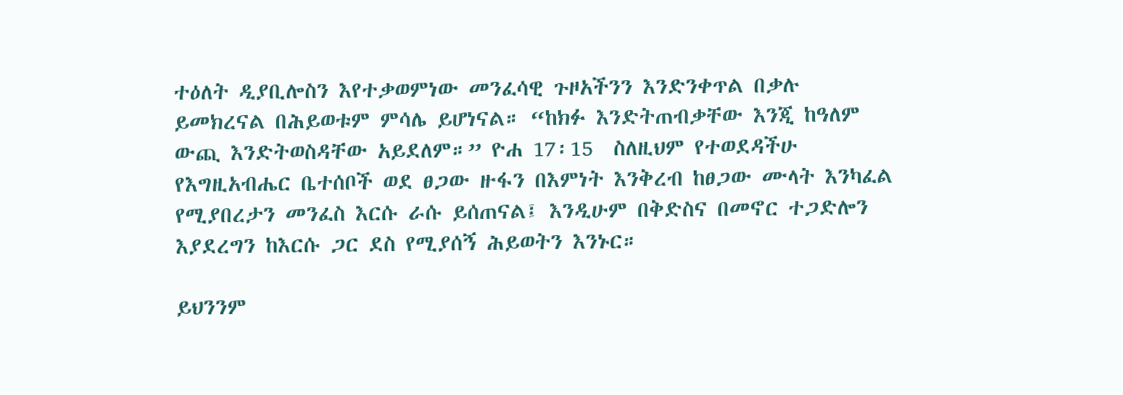ተዕለት ዲያቢሎስን እየተቃወምነው መንፈሳዊ ጉዞአችንን እንድንቀጥል በቃሉ ይመክረናል በሕይወቱም ምሳሌ ይሆነናል። “ከክፉ እንድትጠብቃቸው እንጂ ከዓለም ውጪ እንድትወስዳቸው አይደለም።” ዮሐ 17፡15  ስለዚህም የተወደዳችሁ የእግዚአብሔር ቤተሰቦች ወደ ፀጋው ዙፋን በእምነት እንቅረብ ከፀጋው ሙላት እንካፈል የሚያበረታን መንፈስ እርሱ ራሱ ይሰጠናል፤ እንዲሁም በቅድስና በመኖር ተጋድሎን እያደረግን ከእርሱ ጋር ደስ የሚያሰኝ ሕይወትን እንኑር።

ይህንንም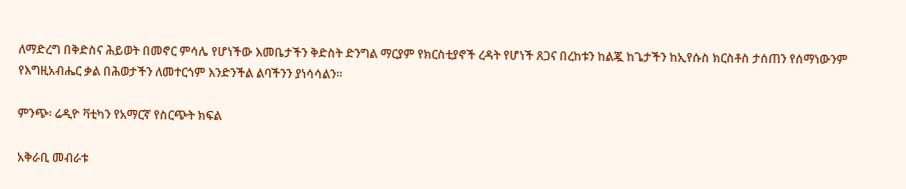ለማድረግ በቅድስና ሕይወት በመኖር ምሳሌ የሆነችው እመቤታችን ቅድስት ድንግል ማርያም የክርስቲያኖች ረዳት የሆነች ጸጋና በረከቱን ከልጇ ከጌታችን ከኢየሱስ ክርስቶስ ታሰጠን የሰማነውንም  የእግዚአብሔር ቃል በሕወታችን ለመተርጎም እንድንችል ልባችንን ያነሳሳልን፡፡

ምንጭ፡ ሬዲዮ ቫቲካን የአማርኛ የስርጭት ክፍል

አቅራቢ መብራቱ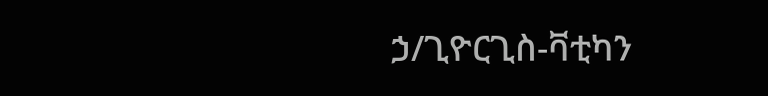ኃ/ጊዮርጊስ-ቫቲካን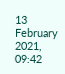13 February 2021, 09:42